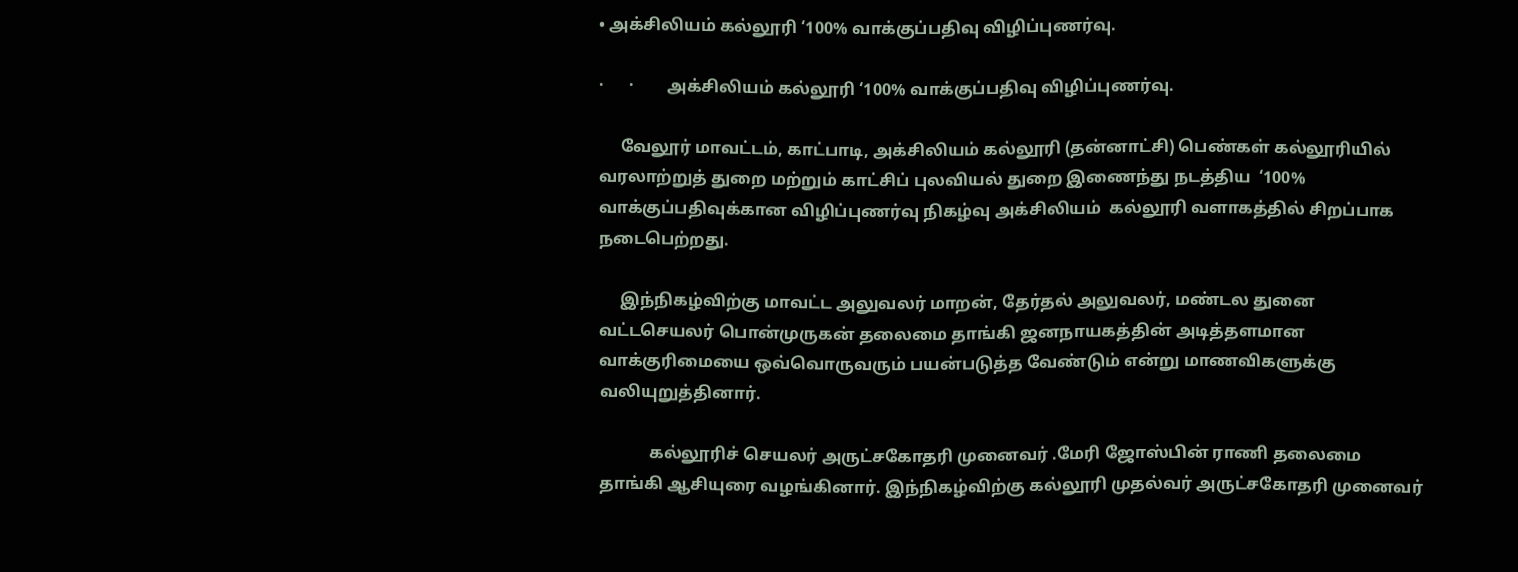• அக்சிலியம் கல்லூரி ‘100% வாக்குப்பதிவு விழிப்புணர்வு.

·      ·        அக்சிலியம் கல்லூரி ‘100% வாக்குப்பதிவு விழிப்புணர்வு.

     வேலூர் மாவட்டம், காட்பாடி, அக்சிலியம் கல்லூரி (தன்னாட்சி) பெண்கள் கல்லூரியில் வரலாற்றுத் துறை மற்றும் காட்சிப் புலவியல் துறை இணைந்து நடத்திய  ‘100% வாக்குப்பதிவுக்கான விழிப்புணர்வு நிகழ்வு அக்சிலியம்  கல்லூரி வளாகத்தில் சிறப்பாக நடைபெற்றது.

     இந்நிகழ்விற்கு மாவட்ட அலுவலர் மாறன், தேர்தல் அலுவலர், மண்டல துனை வட்டசெயலர் பொன்முருகன் தலைமை தாங்கி ஜனநாயகத்தின் அடித்தளமான வாக்குரிமையை ஒவ்வொருவரும் பயன்படுத்த வேண்டும் என்று மாணவிகளுக்கு வலியுறுத்தினார்.

            கல்லூரிச் செயலர் அருட்சகோதரி முனைவர் .மேரி ஜோஸ்பின் ராணி தலைமை தாங்கி ஆசியுரை வழங்கினார். இந்நிகழ்விற்கு கல்லூரி முதல்வர் அருட்சகோதரி முனைவர்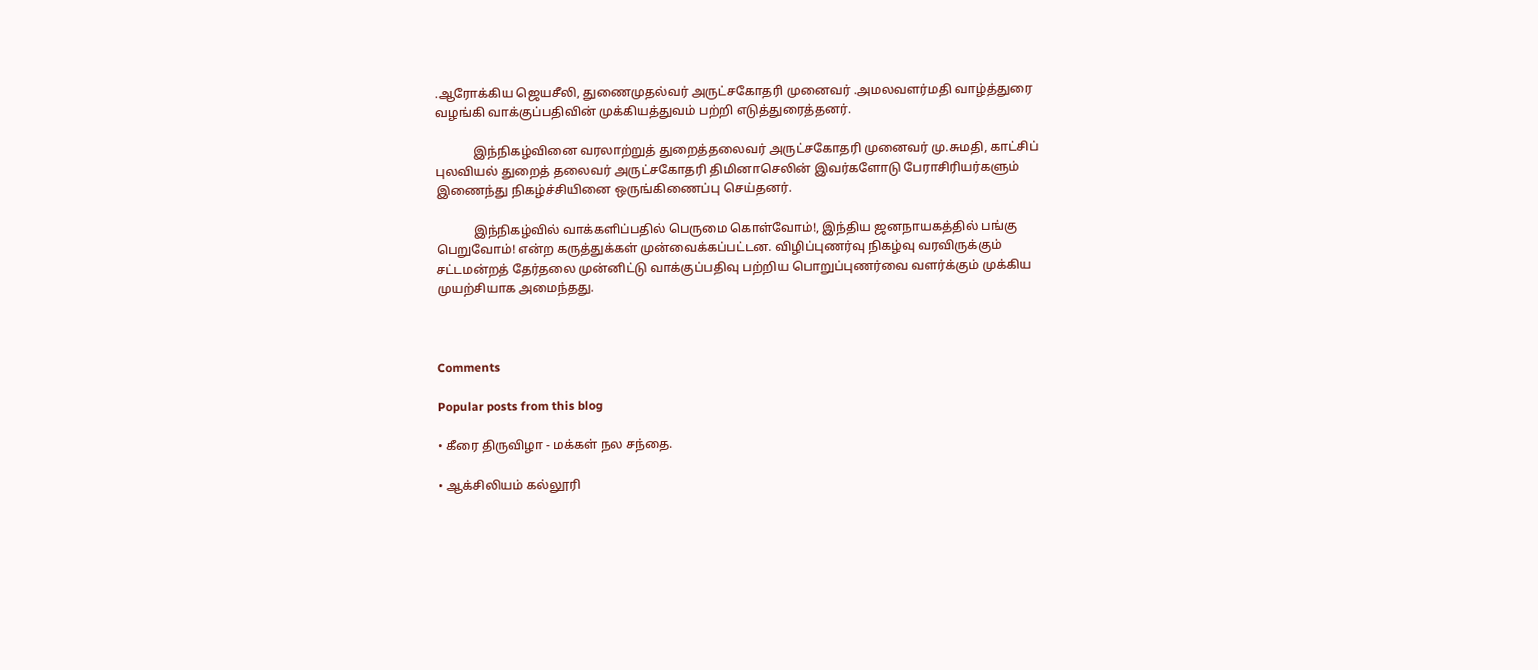.ஆரோக்கிய ஜெயசீலி, துணைமுதல்வர் அருட்சகோதரி முனைவர் .அமலவளர்மதி வாழ்த்துரை வழங்கி வாக்குப்பதிவின் முக்கியத்துவம் பற்றி எடுத்துரைத்தனர்.

            இந்நிகழ்வினை வரலாற்றுத் துறைத்தலைவர் அருட்சகோதரி முனைவர் மு.சுமதி, காட்சிப் புலவியல் துறைத் தலைவர் அருட்சகோதரி திமினாசெலின் இவர்களோடு பேராசிரியர்களும் இணைந்து நிகழ்ச்சியினை ஒருங்கிணைப்பு செய்தனர்.

            இந்நிகழ்வில் வாக்களிப்பதில் பெருமை கொள்வோம்!, இந்திய ஜனநாயகத்தில் பங்கு பெறுவோம்! என்ற கருத்துக்கள் முன்வைக்கப்பட்டன. விழிப்புணர்வு நிகழ்வு வரவிருக்கும் சட்டமன்றத் தேர்தலை முன்னிட்டு வாக்குப்பதிவு பற்றிய பொறுப்புணர்வை வளர்க்கும் முக்கிய முயற்சியாக அமைந்தது.



Comments

Popular posts from this blog

• கீரை திருவிழா - மக்கள் நல சந்தை.

• ஆக்சிலியம் கல்லூரி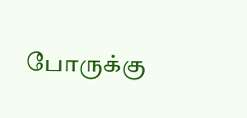போருக்கு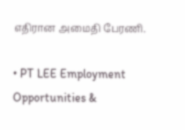எதிரான அமைதி பேரணி.

• PT LEE Employment Opportunities &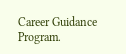Career Guidance Program.